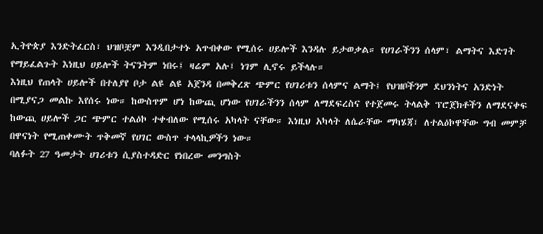ኢትዮጵያ እንድትፈርስ፣ ህዝቦቿም እንዲበታተኑ አጥብቀው የሚሰሩ ሀይሎች እንዳሉ ይታወቃል። የሀገራችንን ሰላም፣ ልማትና እድገት የማይፈልጉት እነዚህ ሀይሎች ትናንትም ነበሩ፤ ዛሬም አሉ፤ ነገም ሊኖሩ ይችላሉ።
እነዚህ የጠላት ሀይሎች በተለያየ ቦታ ልዩ ልዩ አጀንዳ በመቅረጽ ጭምር የሀገሪቱን ሰላምና ልማት፤ የህዝቦችንም ደህንነትና አንድነት በሚያናጋ መልኩ እየሰሩ ነው። ከውስጥም ሆነ ከውጪ ሆነው የሀገራችንን ሰላም ለማደፍረስና የተጀመሩ ትላልቅ ፕሮጀክቶችን ለማደናቀፍ ከውጪ ሀይሎች ጋር ጭምር ተልዕኮ ተቀብለው የሚሰሩ አካላት ናቸው። እነዚህ አካላት ለሴራቸው ማካሄጃ፣ ለተልዕኮዋቸው ግብ መምቻ በዋናነት የሚጠቀሙት ጥቅመኛ የሀገር ውስጥ ተላላኪዎችን ነው።
ባለፉት 27 ዓመታት ሀገሪቱን ሲያስተዳድር የነበረው መንግስት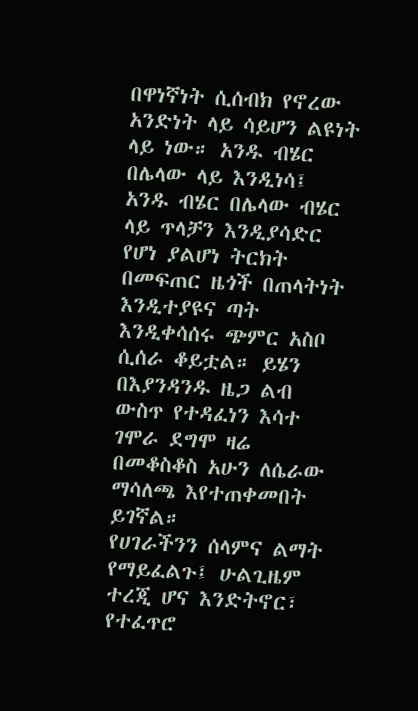በዋነኛነት ሲሰብክ የኖረው አንድነት ላይ ሳይሆን ልዩነት ላይ ነው። አንዱ ብሄር በሌላው ላይ እንዲነሳ፤ አንዱ ብሄር በሌላው ብሄር ላይ ጥላቻን እንዲያሳድር የሆነ ያልሆነ ትርክት በመፍጠር ዜጎች በጠላትነት እንዲተያዩና ጣት እንዲቀሳሰሩ ጭምር አስቦ ሲሰራ ቆይቷል። ይሄን በእያንዳንዱ ዜጋ ልብ ውስጥ የተዳፈነን እሳተ ገሞራ ደግሞ ዛሬ በመቆስቆስ አሁን ለሴራው ማሳለጫ እየተጠቀመበት ይገኛል።
የሀገራችንን ሰላምና ልማት የማይፈልጉ፤ ሁልጊዜም ተረጂ ሆና እንድትኖር፣ የተፈጥሮ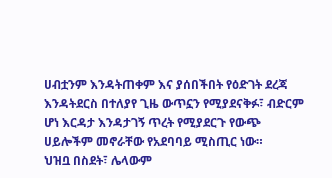ሀብቷንም እንዳትጠቀም እና ያሰበችበት የዕድገት ደረጃ እንዳትደርስ በተለያየ ጊዜ ውጥኗን የሚያደናቅፉ፣ ብድርም ሆነ እርዳታ እንዳታገኝ ጥረት የሚያደርጉ የውጭ ሀይሎችም መኖራቸው የአደባባይ ሚስጢር ነው።
ህዝቧ በስደት፣ ሌላውም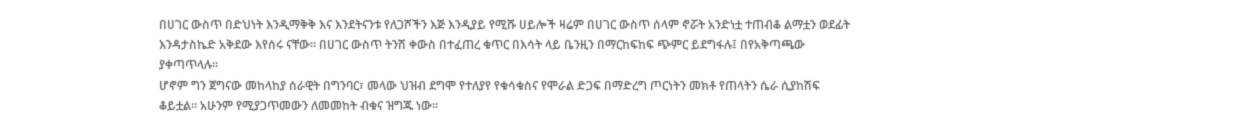በሀገር ውስጥ በድህነት እንዲማቅቅ እና እንደትናንቱ የለጋሾችን እጅ እንዲያይ የሚሹ ሀይሎች ዛሬም በሀገር ውስጥ ሰላም ኖሯት አንድነቷ ተጠብቆ ልማቷን ወደፊት እንዳታስኬድ አቅደው እየሰሩ ናቸው። በሀገር ውስጥ ትንሽ ቀውስ በተፈጠረ ቁጥር በእሳት ላይ ቤንዚን በማርከፍከፍ ጭምር ይደግፋሉ፤ በየአቅጣጫው ያቀጣጥላሉ።
ሆኖም ግን ጀግናው መከላከያ ሰራዊት በግንባር፣ መላው ህዝብ ደግሞ የተለያየ የቁሳቁስና የሞራል ድጋፍ በማድረግ ጦርነትን መክቶ የጠላትን ሴራ ሲያከሽፍ ቆይቷል። አሁንም የሚያጋጥመውን ለመመከት ብቁና ዝግጁ ነው።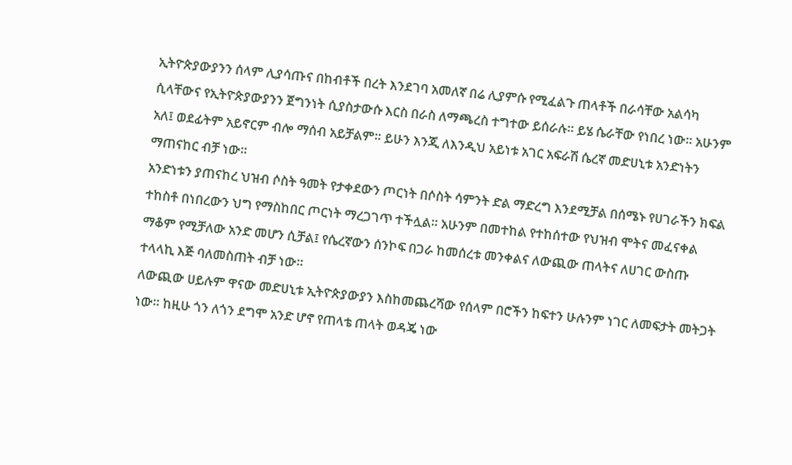ኢትዮጵያውያንን ሰላም ሊያሳጡና በከብቶች በረት እንደገባ አመለኛ በሬ ሊያምሱ የሚፈልጉ ጠላቶች በራሳቸው አልሳካ ሲላቸውና የኢትዮጵያውያንን ጀግንነት ሲያስታውሱ እርስ በራስ ለማጫረስ ተግተው ይሰራሉ። ይሄ ሴራቸው የነበረ ነው። አሁንም አለ፤ ወደፊትም አይኖርም ብሎ ማሰብ አይቻልም። ይሁን እንጂ ለእንዲህ አይነቱ አገር አፍራሽ ሴረኛ መድሀኒቱ አንድነትን ማጠናከር ብቻ ነው።
አንድነቱን ያጠናከረ ህዝብ ሶስት ዓመት የታቀደውን ጦርነት በሶስት ሳምንት ድል ማድረግ እንደሚቻል በሰሜኑ የሀገራችን ክፍል ተከስቶ በነበረውን ህግ የማስከበር ጦርነት ማረጋገጥ ተችሏል። አሁንም በመተከል የተከሰተው የህዝብ ሞትና መፈናቀል ማቆም የሚቻለው አንድ መሆን ሲቻል፤ የሴረኛውን ሰንኮፍ በጋራ ከመሰረቱ መንቀልና ለውጪው ጠላትና ለሀገር ውስጡ ተላላኪ እጅ ባለመስጠት ብቻ ነው።
ለውጪው ሀይሉም ዋናው መድሀኒቱ ኢትዮጵያውያን እስከመጨረሻው የሰላም በሮችን ከፍተን ሁሉንም ነገር ለመፍታት መትጋት ነው። ከዚሁ ጎን ለጎን ደግሞ አንድ ሆኖ የጠላቴ ጠላት ወዳጄ ነው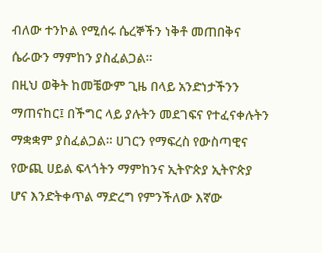ብለው ተንኮል የሚሰሩ ሴረኞችን ነቅቶ መጠበቅና ሴራውን ማምከን ያስፈልጋል።
በዚህ ወቅት ከመቼውም ጊዜ በላይ አንድነታችንን ማጠናከር፤ በችግር ላይ ያሉትን መደገፍና የተፈናቀሉትን ማቋቋም ያስፈልጋል። ሀገርን የማፍረስ የውስጣዊና የውጪ ሀይል ፍላጎትን ማምከንና ኢትዮጵያ ኢትዮጵያ ሆና እንድትቀጥል ማድረግ የምንችለው እኛው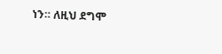ነን። ለዚህ ደግሞ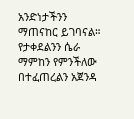አንድነታችንን ማጠናከር ይገባናል። የታቀደልንን ሴራ ማምከን የምንችለው በተፈጠረልን አጀንዳ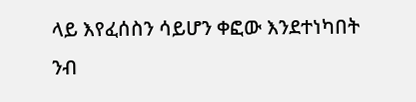ላይ እየፈሰስን ሳይሆን ቀፎው እንደተነካበት ንብ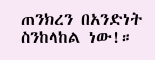ጠንክረን በአንድነት ስንከላከል ነው!።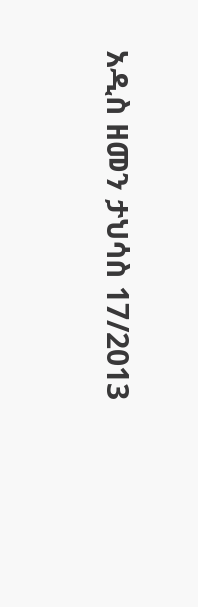አዲስ ዘመን ታህሳስ 17/2013